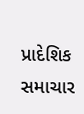પ્રાદેશિક સમાચાર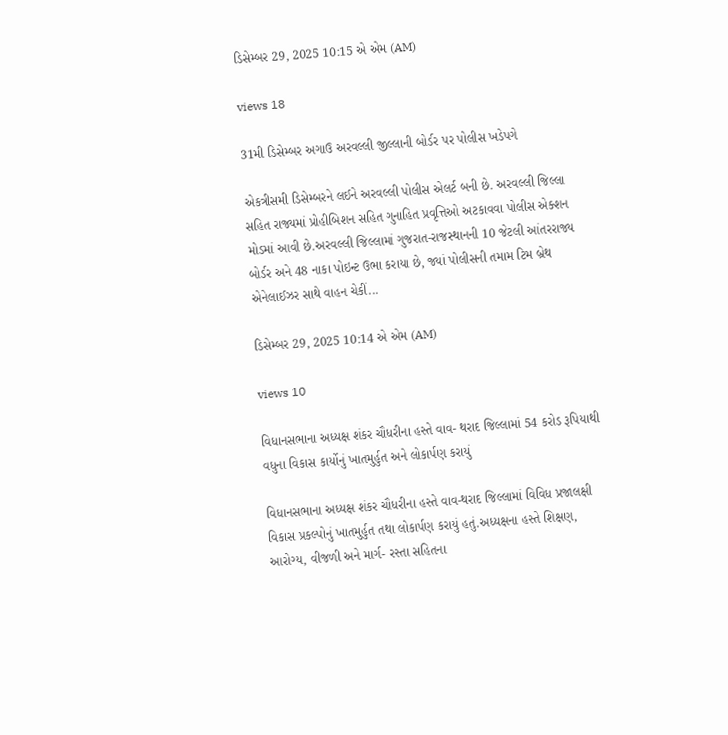ડિસેમ્બર 29, 2025 10:15 એ એમ (AM)

views 18

31મી ડિસેમ્બર અગાઉ અરવલ્લી જીલ્લાની બોર્ડર પર પોલીસ ખડેપગે

એકત્રીસમી ડિસેમ્બરને લઈને અરવલ્લી પોલીસ એલર્ટ બની છે. અરવલ્લી જિલ્લા સહિત રાજ્યમાં પ્રોહીબિશન સહિત ગુનાહિત પ્રવૃત્તિઓ અટકાવવા પોલીસ એક્શન મોડમાં આવી છે.અરવલ્લી જિલ્લામાં ગુજરાત-રાજસ્થાનની 10 જેટલી આંતરરાજ્ય બોર્ડર અને 48 નાકા પોઇન્ટ ઉભા કરાયા છે, જ્યાં પોલીસની તમામ ટિમ બ્રેથ એનેલાઈઝર સાથે વાહન ચેકીં...

ડિસેમ્બર 29, 2025 10:14 એ એમ (AM)

views 10

વિધાનસભાના અધ્યક્ષ શંકર ચૌધરીના હસ્તે વાવ- થરાદ જિલ્લામાં 54 કરોડ રૂપિયાથી વધુના વિકાસ કાર્યોનું ખાતમુર્હુત અને લોકાર્પણ કરાયું

વિધાનસભાના અધ્યક્ષ શંકર ચૌધરીના હસ્તે વાવ-થરાદ જિલ્લામાં વિવિધ પ્રજાલક્ષી વિકાસ પ્રકલ્પોનું ખાતમુર્હુત તથા લોકાર્પણ કરાયું હતું.અધ્યક્ષના હસ્તે શિક્ષણ, આરોગ્ય, વીજળી અને માર્ગ- રસ્તા સહિતના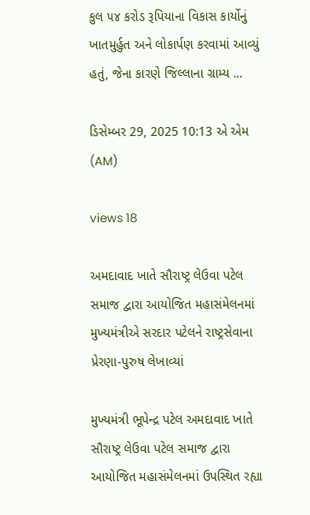કુલ ૫૪ કરોડ રૂપિયાના વિકાસ કાર્યોનું ખાતમુર્હુત અને લોકાર્પણ કરવામાં આવ્યું હતું, જેના કારણે જિલ્લાના ગ્રામ્ય ...

ડિસેમ્બર 29, 2025 10:13 એ એમ (AM)

views 18

અમદાવાદ ખાતે સૌરાષ્ટ્ર લેઉવા પટેલ સમાજ દ્વારા આયોજિત મહાસંમેલનમાં મુખ્યમંત્રીએ સરદાર પટેલને રાષ્ટ્રસેવાના પ્રેરણા-પુરુષ લેખાવ્યાં

મુખ્યમંત્રી ભૂપેન્દ્ર પટેલ અમદાવાદ ખાતે સૌરાષ્ટ્ર લેઉવા પટેલ સમાજ દ્વારા આયોજિત મહાસંમેલનમાં ઉપસ્થિત રહ્યા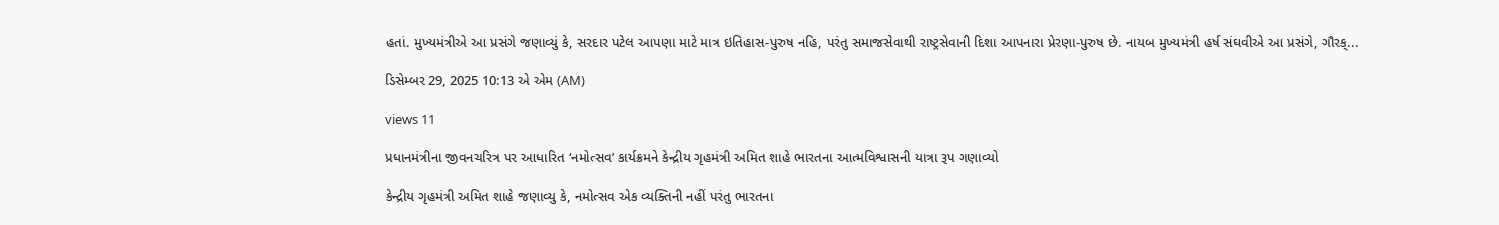હતાં. મુખ્યમંત્રીએ આ પ્રસંગે જણાવ્યું કે, સરદાર પટેલ આપણા માટે માત્ર ઇતિહાસ-પુરુષ નહિ, પરંતુ સમાજસેવાથી રાષ્ટ્રસેવાની દિશા આપનારા પ્રેરણા-પુરુષ છે. નાયબ મુખ્યમંત્રી હર્ષ સંઘવીએ આ પ્રસંગે, ગૌરક્...

ડિસેમ્બર 29, 2025 10:13 એ એમ (AM)

views 11

પ્રધાનમંત્રીના જીવનચરિત્ર પર આધારિત ‘નમોત્સવ’ કાર્યક્રમને કેન્દ્રીય ગૃહમંત્રી અમિત શાહે ભારતના આત્મવિશ્વાસની યાત્રા રૂપ ગણાવ્યો

કેન્દ્રીય ગૃહમંત્રી અમિત શાહે જણાવ્યુ કે, નમોત્સવ એક વ્યક્તિની નહીં પરંતુ ભારતના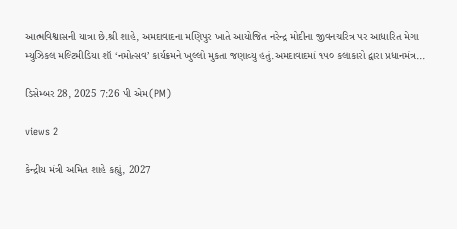આત્મવિશ્વાસની યાત્રા છે.શ્રી શાહે, અમદાવાદના મણિપુર ખાતે આયોજિત નરેન્દ્ર મોદીના જીવનચરિત્ર પર આધારિત મેગા મ્યુઝિકલ મલ્ટિમીડિયા શૉ ‘નમોત્સવ’ કાર્યક્રમને ખુલ્લો મુકતા જણાવ્યુ હતું.અમદાવાદમાં ૧૫૦ કલાકારો દ્વારા પ્રધાનમંત્ર...

ડિસેમ્બર 28, 2025 7:26 પી એમ(PM)

views 2

કેન્દ્રીય મંત્રી અમિત શાહે કહ્યું, 2027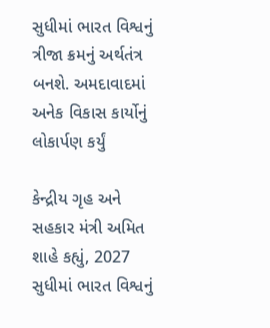સુધીમાં ભારત વિશ્વનું ત્રીજા ક્રમનું અર્થતંત્ર બનશે. અમદાવાદમાં અનેક વિકાસ કાર્યોનું લોકાર્પણ કર્યું

કેન્દ્રીય ગૃહ અને સહકાર મંત્રી અમિત શાહે કહ્યું, 2027 સુધીમાં ભારત વિશ્વનું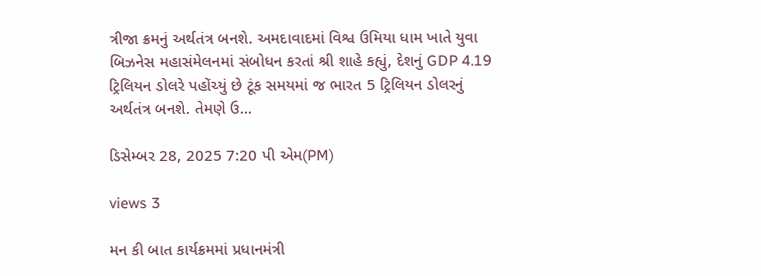ત્રીજા ક્રમનું અર્થતંત્ર બનશે. અમદાવાદમાં વિશ્વ ઉમિયા ધામ ખાતે યુવા બિઝનેસ મહાસંમેલનમાં સંબોધન કરતાં શ્રી શાહે કહ્યું, દેશનું GDP 4.19 ટ્રિલિયન ડોલરે પહોંચ્યું છે ટૂંક સમયમાં જ ભારત 5 ટ્રિલિયન ડોલરનું અર્થતંત્ર બનશે. તેમણે ઉ...

ડિસેમ્બર 28, 2025 7:20 પી એમ(PM)

views 3

મન કી બાત કાર્યક્રમમાં પ્રધાનમંત્રી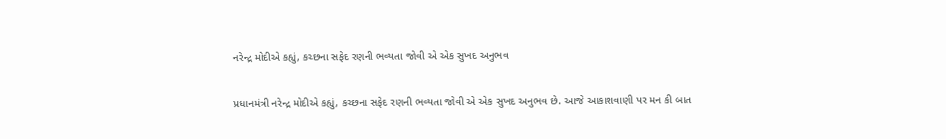નરેન્દ્ર મોદીએ કહ્યું, કચ્છના સફેદ રણની ભવ્યતા જોવી એ એક સુખદ અનુભવ

પ્રધાનમંત્રી નરેન્દ્ર મોદીએ કહ્યું, કચ્છના સફેદ રણની ભવ્યતા જોવી એ એક સુખદ અનુભવ છે. આજે આકાશવાણી પર મન કી બાત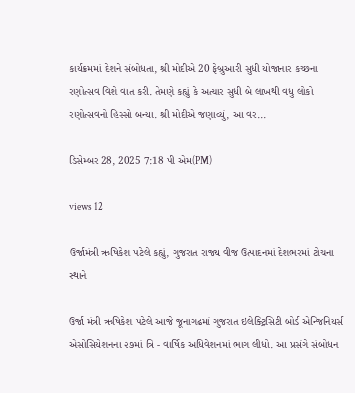કાર્યક્રમમાં દેશને સંબોધતા, શ્રી મોદીએ 20 ફેબ્રુઆરી સુધી યોજાનાર કચ્છના રણોત્સવ વિશે વાત કરી. તેમણે કહ્યું કે અત્યાર સુધી બે લાખથી વધુ લોકો રણોત્સવનો હિસ્સો બન્યા. શ્રી મોદીએ જણાવ્યું, આ વર...

ડિસેમ્બર 28, 2025 7:18 પી એમ(PM)

views 12

ઉર્જામંત્રી ઋષિકેશ પટેલે કહ્યું, ગુજરાત રાજ્ય વીજ ઉત્પાદનમાં દેશભરમાં ટોચના સ્થાને

ઉર્જા મંત્રી ઋષિકેશ પટેલે આજે જૂનાગઢમાં ગુજરાત ઇલેક્ટ્રિસિટી બોર્ડ એન્જિનિયર્સ એસોસિયેશનના ૨૭માં ત્રિ - વાર્ષિક અધિવેશનમાં ભાગ લીધો. આ પ્રસંગે સંબોધન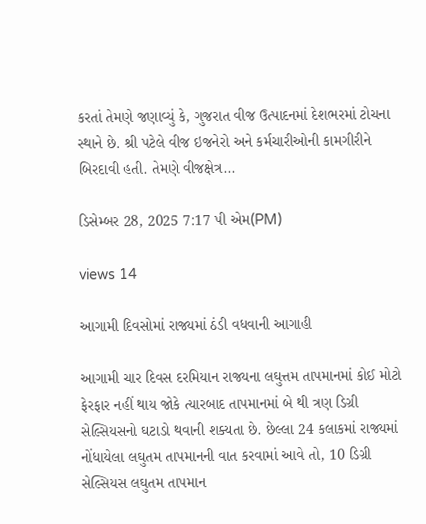કરતાં તેમણે જણાવ્યું કે, ગુજરાત વીજ ઉત્પાદનમાં દેશભરમાં ટોચના સ્થાને છે. શ્રી પટેલે વીજ ઇજનેરો અને કર્મચારીઓની કામગીરીને બિરદાવી હતી. તેમણે વીજક્ષેત્ર...

ડિસેમ્બર 28, 2025 7:17 પી એમ(PM)

views 14

આગામી દિવસોમાં રાજ્યમાં ઠંડી વધવાની આગાહી

આગામી ચાર દિવસ દરમિયાન રાજ્યના લઘુત્તમ તાપમાનમાં કોઈ મોટો ફેરફાર નહીં થાય જોકે ત્યારબાદ તાપમાનમાં બે થી ત્રણ ડિગ્રી સેલ્સિયસનો ઘટાડો થવાની શક્યતા છે. છેલ્લા 24 કલાકમાં રાજ્યમાં નોંધાયેલા લઘુતમ તાપમાનની વાત કરવામાં આવે તો, 10 ડિગ્રી સેલ્સિયસ લઘુતમ તાપમાન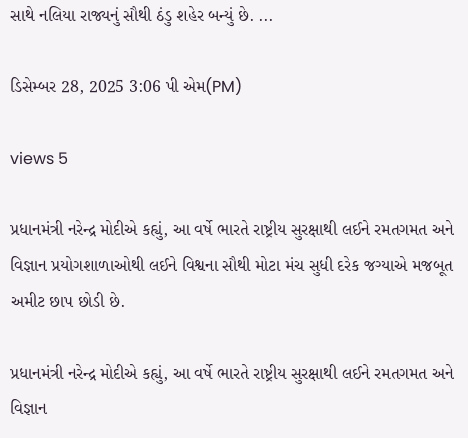સાથે નલિયા રાજ્યનું સૌથી ઠંડુ શહેર બન્યું છે. ...

ડિસેમ્બર 28, 2025 3:06 પી એમ(PM)

views 5

પ્રધાનમંત્રી નરેન્દ્ર મોદીએ કહ્યું, આ વર્ષે ભારતે રાષ્ટ્રીય સુરક્ષાથી લઈને રમતગમત અને વિજ્ઞાન પ્રયોગશાળાઓથી લઈને વિશ્વના સૌથી મોટા મંચ સુધી દરેક જગ્યાએ મજબૂત અમીટ છાપ છોડી છે.

પ્રધાનમંત્રી નરેન્દ્ર મોદીએ કહ્યું, આ વર્ષે ભારતે રાષ્ટ્રીય સુરક્ષાથી લઈને રમતગમત અને વિજ્ઞાન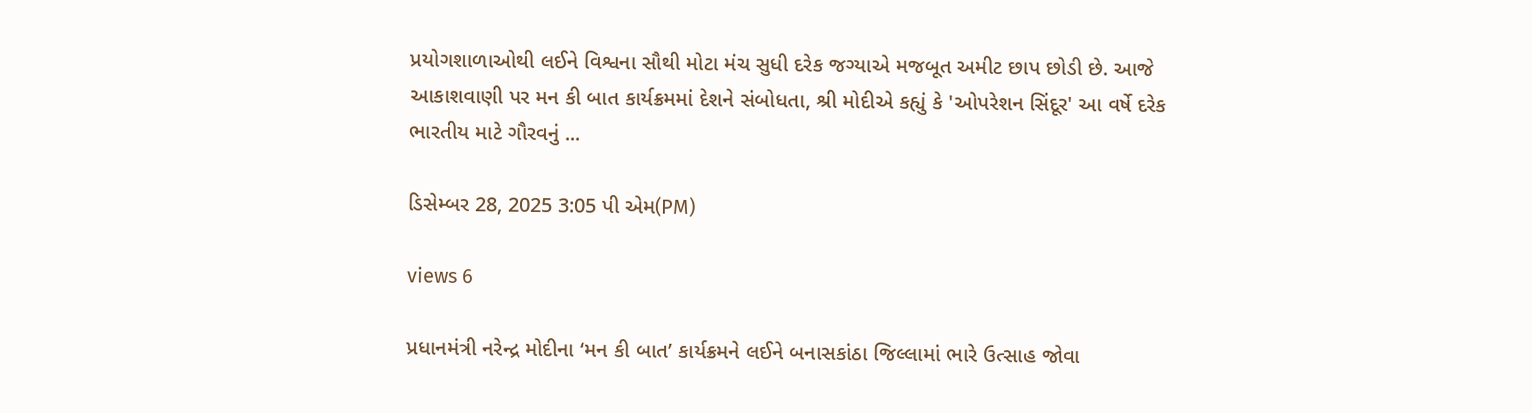પ્રયોગશાળાઓથી લઈને વિશ્વના સૌથી મોટા મંચ સુધી દરેક જગ્યાએ મજબૂત અમીટ છાપ છોડી છે. આજે આકાશવાણી પર મન કી બાત કાર્યક્રમમાં દેશને સંબોધતા, શ્રી મોદીએ કહ્યું કે 'ઓપરેશન સિંદૂર' આ વર્ષે દરેક ભારતીય માટે ગૌરવનું ...

ડિસેમ્બર 28, 2025 3:05 પી એમ(PM)

views 6

પ્રધાનમંત્રી નરેન્દ્ર મોદીના ‘મન કી બાત’ કાર્યક્રમને લઈને બનાસકાંઠા જિલ્લામાં ભારે ઉત્સાહ જોવા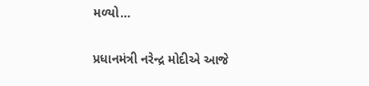મળ્યો…

પ્રધાનમંત્રી નરેન્દ્ર મોદીએ આજે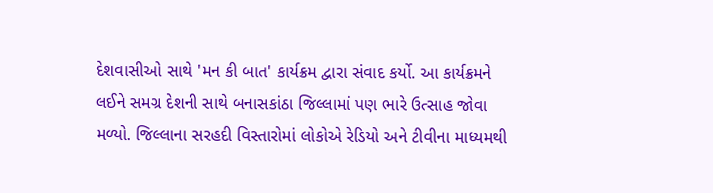દેશવાસીઓ સાથે 'મન કી બાત' કાર્યક્રમ દ્વારા સંવાદ કર્યો. આ કાર્યક્રમને લઈને સમગ્ર દેશની સાથે બનાસકાંઠા જિલ્લામાં પણ ભારે ઉત્સાહ જોવા મળ્યો. જિલ્લાના સરહદી વિસ્તારોમાં લોકોએ રેડિયો અને ટીવીના માધ્યમથી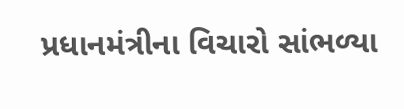પ્રધાનમંત્રીના વિચારો સાંભળ્યા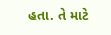હતા. તે માટે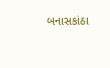બનાસકાંઠા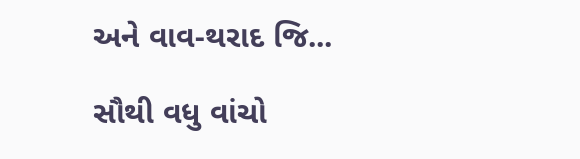અને વાવ-થરાદ જિ...

સૌથી વધુ વાંચો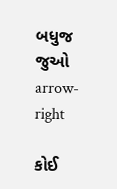બધુજ જુઓ arrow-right

કોઈ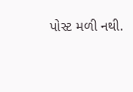પોસ્ટ મળી નથી.